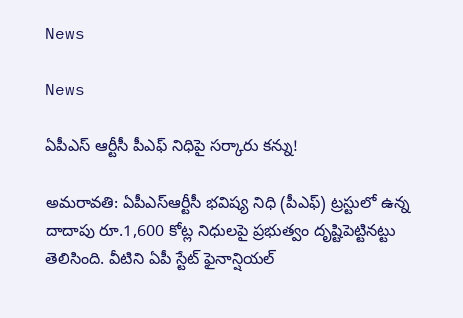News

News

ఏపీఎస్ ఆర్టీసీ పీఎఫ్ నిధిపై స‌ర్కారు క‌న్ను!

అమ‌రావ‌తి: ఏపీఎస్‌ఆర్టీసీ భవిష్య నిధి (పీఎఫ్‌) ట్రస్టులో ఉన్న దాదాపు రూ.1,600 కోట్ల నిధులపై ప్రభుత్వం దృష్టిపెట్టినట్టు తెలిసింది. వీటిని ఏపీ స్టేట్‌ ఫైనాన్షియల్‌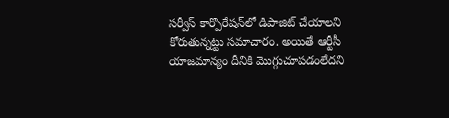సర్వీస్‌ కార్పొరేషన్‌లో డిపాజిట్‌ చేయాలని కోరుతున్నట్టు సమాచారం. అయితే ఆర్టీసీ యాజమాన్యం దీనికి మొగ్గుచూపడంలేదని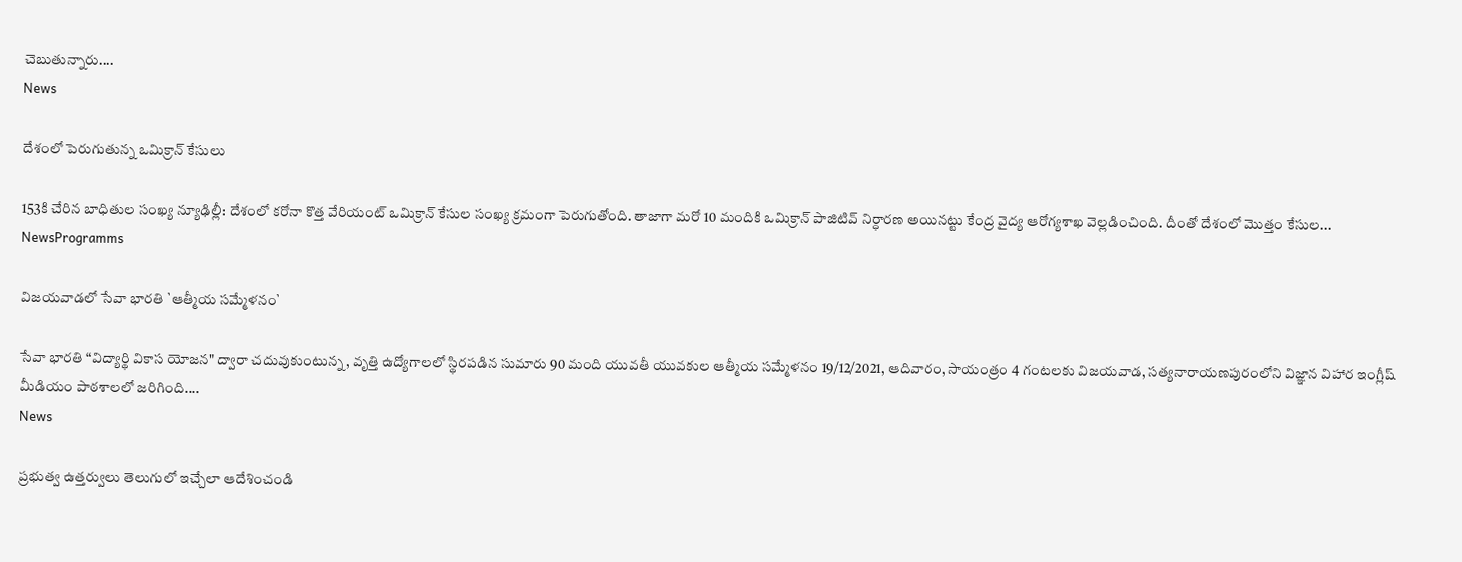చెబుతున్నారు....
News

దేశంలో పెరుగుతున్న ఒమిక్రాన్ కేసులు

153కి చేరిన బాధితుల సంఖ్య న్యూఢిల్లీ: దేశంలో కరోనా కొత్త వేరియంట్ ఒమిక్రాన్ కేసుల సంఖ్య క్రమంగా పెరుగుతోంది. తాజాగా మరో 10 మందికి ఒమిక్రాన్ పాజిటివ్ నిర్ధారణ అయినట్టు కేంద్ర‌ వైద్య ఆరోగ్యశాఖ వెల్లడించింది. దీంతో దేశంలో మొత్తం కేసుల...
NewsProgramms

విజయవాడలో సేవా భారతి `ఆత్మీయ సమ్మేళనం`

సేవా భారతి “విద్యార్థి వికాస యోజన" ద్వారా చదువుకుంటున్న, వృత్తి ఉద్యోగాలలో స్థిరపడిన సుమారు 90 మంది యువతీ యువకుల ఆత్మీయ సమ్మేళనం 19/12/2021, ఆదివారం, సాయంత్రం 4 గంటలకు విజయవాడ, సత్యనారాయణపురంలోని విజ్ఞాన విహార ఇంగ్లీష్ మీడియం పాఠశాలలో జరిగింది....
News

ప్ర‌భుత్వ ఉత్తర్వులు తెలుగులో ఇచ్చేలా ఆదేశించండి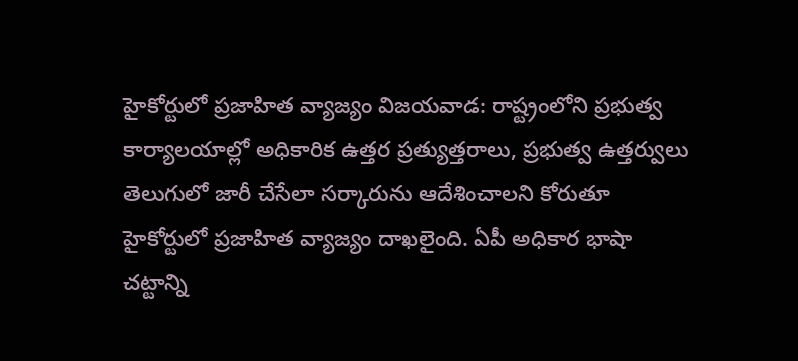హైకోర్టులో ప్రజాహిత వ్యాజ్యం విజ‌య‌వాడ‌: రాష్ట్రంలోని ప్రభుత్వ కార్యాలయాల్లో అధికారిక ఉత్తర ప్రత్యుత్తరాలు, ప్రభుత్వ ఉత్తర్వులు తెలుగులో జారీ చేసేలా సర్కారును ఆదేశించాలని కోరుతూ హైకోర్టులో ప్రజాహిత వ్యాజ్యం దాఖలైంది. ఏపీ అధికార భాషా చట్టాన్ని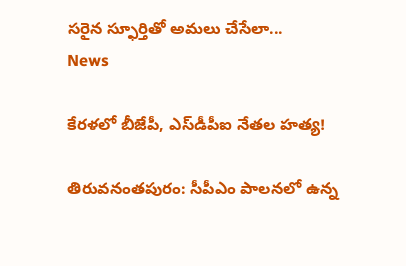సరైన స్ఫూర్తితో అమలు చేసేలా...
News

కేరళలో బీజేపీ, ఎస్‌డీపీఐ నేతల హత్య!

తిరువ‌నంత‌పురం: సీపీఎం పాలనలో ఉన్న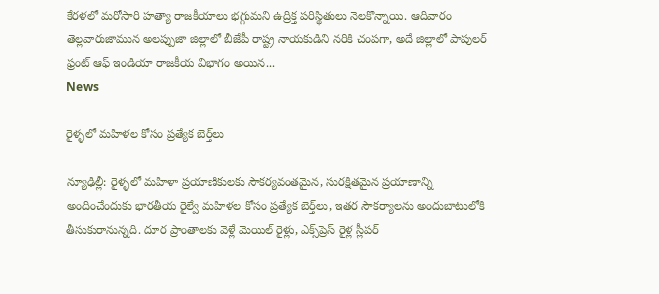కేరళలో మరోసారి హత్యా రాజకీయాలు భగ్గుమని ఉద్రిక్త పరిస్థితులు నెలకొన్నాయి. ఆదివారం తెల్లవారుజామున అలప్పుజా జిల్లాలో బీజేపీ రాష్ట్ర నాయకుడిని నరికి చంపగా, అదే జిల్లాలో పాపులర్ ఫ్రంట్ ఆఫ్ ఇండియా రాజకీయ విభాగం అయిన...
News

రైళ్ళ‌లో మహిళల కోసం ప్రత్యేక బెర్త్‌లు

న్యూఢిల్లీ: రైళ్ళ‌లో మహిళా ప్రయాణికులకు సౌకర్యవంతమైన, సురక్షితమైన ప్రయాణాన్ని అందించేందుకు భారతీయ రైల్వే మహిళల కోసం ప్రత్యేక బెర్త్‌లు, ఇతర సౌకర్యాలను అందుబాటులోకి తీసుకురానున్నది. దూర ప్రాంతాలకు వెళ్లే మెయిల్‌ రైళ్లు, ఎక్స్‌ప్రెస్ రైళ్ల స్లీపర్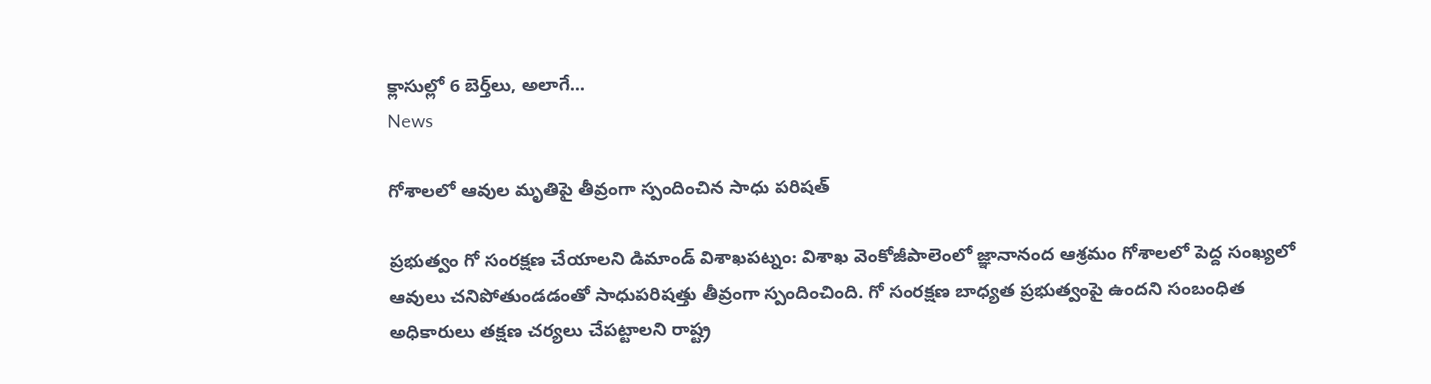క్లాసుల్లో 6 బెర్త్‌లు, అలాగే...
News

గోశాలలో ఆవుల మృతిపై తీవ్రంగా స్పందించిన సాధు పరిషత్

ప్రభుత్వం గో సంరక్షణ చేయాలని డిమాండ్ విశాఖ‌ప‌ట్నం: విశాఖ వెంకోజీపాలెంలో జ్ఞానానంద ఆశ్రమం గోశాలలో పెద్ద సంఖ్యలో ఆవులు చనిపోతుండడంతో సాధుపరిషత్తు తీవ్రంగా స్పందించింది. గో సంరక్షణ బాధ్యత ప్రభుత్వంపై ఉందని సంబంధిత అధికారులు తక్షణ చర్యలు చేపట్టాలని రాష్ట్ర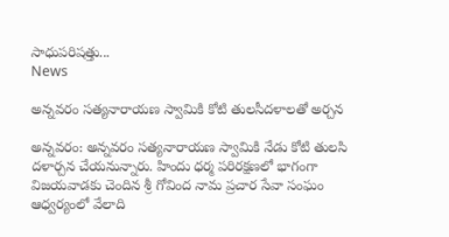సాధుపరిషత్తు...
News

అన్నవరం సత్యనారాయణ స్వామికి కోటి తులసీదళాలతో అర్చన

అన్నవరం: అన్నవరం సత్యనారాయణ స్వామికి నేడు కోటి తులసి దళార్చన చేయనున్నారు. హిందు ధర్మ పరిరక్షణలో భాగంగా విజయవాడకు చెందిన శ్రీ గోవింద నామ ప్రచార సేవా సంఘం ఆధ్వర్యంలో వేలాది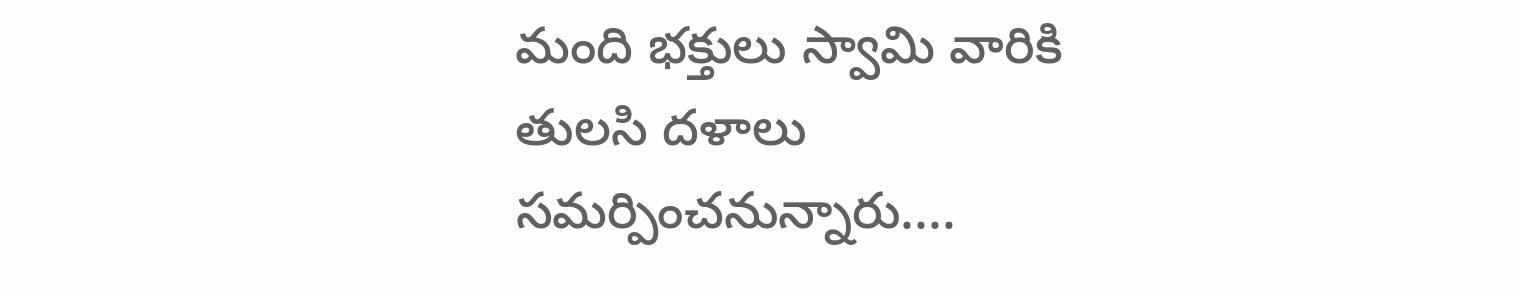మంది భక్తులు స్వామి వారికి తులసి దళాలు సమర్పించనున్నారు....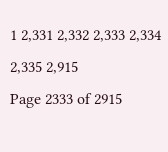1 2,331 2,332 2,333 2,334 2,335 2,915
Page 2333 of 2915